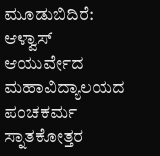ಮೂಡುಬಿದಿರೆ: ಆಳ್ವಾಸ್ ಆಯುರ್ವೇದ ಮಹಾವಿದ್ಯಾಲಯದ ಪಂಚಕರ್ಮ ಸ್ನಾತಕೋತ್ತರ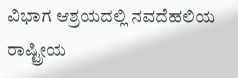ವಿಭಾಗ ಆಶ್ರಯದಲ್ಲಿ ನವದೆಹಲಿಯ ರಾಷ್ಟ್ರೀಯ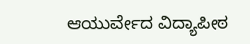ಆಯುರ್ವೇದ ವಿದ್ಯಾಪೀಠ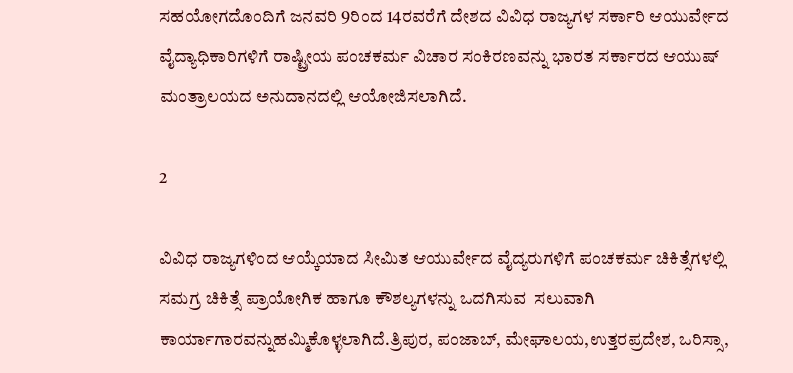ಸಹಯೋಗದೊಂದಿಗೆ ಜನವರಿ 9ರಿಂದ 14ರವರೆಗೆ ದೇಶದ ವಿವಿಧ ರಾಜ್ಯಗಳ ಸರ್ಕಾರಿ ಆಯುರ್ವೇದ ವೈದ್ಯಾಧಿಕಾರಿಗಳಿಗೆ ರಾಷ್ಟ್ರೀಯ ಪಂಚಕರ್ಮ ವಿಚಾರ ಸಂಕಿರಣವನ್ನು ಭಾರತ ಸರ್ಕಾರದ ಆಯುಷ್ ಮಂತ್ರಾಲಯದ ಅನುದಾನದಲ್ಲಿ ಆಯೋಜಿಸಲಾಗಿದೆ.

2

ವಿವಿಧ ರಾಜ್ಯಗಳಿಂದ ಆಯ್ಕೆಯಾದ ಸೀಮಿತ ಆಯುರ್ವೇದ ವೈದ್ಯರುಗಳಿಗೆ ಪಂಚಕರ್ಮ ಚಿಕಿತ್ಸೆಗಳಲ್ಲಿ ಸಮಗ್ರ ಚಿಕಿತ್ಸೆ ಪ್ರಾಯೋಗಿಕ ಹಾಗೂ ಕೌಶಲ್ಯಗಳನ್ನು ಒದಗಿಸುವ  ಸಲುವಾಗಿ ಕಾರ್ಯಾಗಾರವನ್ನುಹಮ್ಮಿಕೊಳ್ಳಲಾಗಿದೆ.ತ್ರಿಪುರ, ಪಂಜಾಬ್, ಮೇಘಾಲಯ,ಉತ್ತರಪ್ರದೇಶ, ಒರಿಸ್ಸಾ,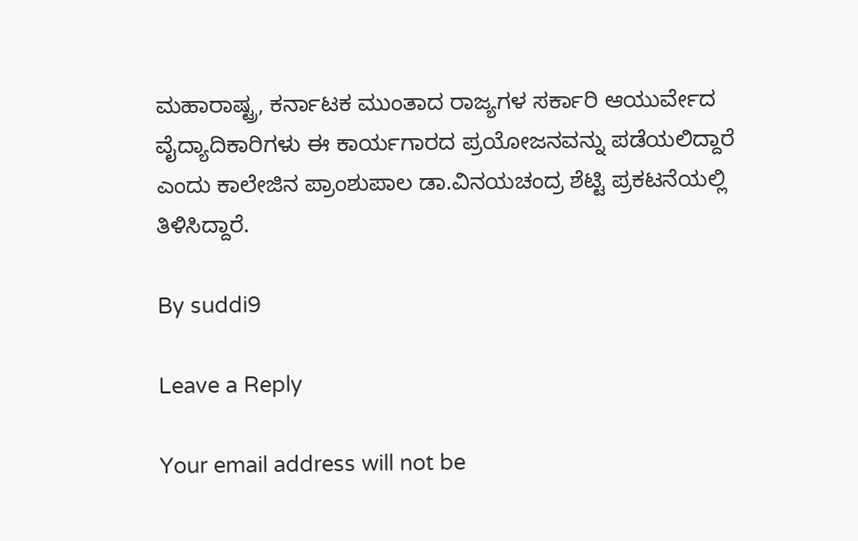ಮಹಾರಾಷ್ಟ್ರ, ಕರ್ನಾಟಕ ಮುಂತಾದ ರಾಜ್ಯಗಳ ಸರ್ಕಾರಿ ಆಯುರ್ವೇದ ವೈದ್ಯಾದಿಕಾರಿಗಳು ಈ ಕಾರ್ಯಗಾರದ ಪ್ರಯೋಜನವನ್ನು ಪಡೆಯಲಿದ್ದಾರೆ ಎಂದು ಕಾಲೇಜಿನ ಪ್ರಾಂಶುಪಾಲ ಡಾ.ವಿನಯಚಂದ್ರ ಶೆಟ್ಟಿ ಪ್ರಕಟನೆಯಲ್ಲಿ ತಿಳಿಸಿದ್ದಾರೆ.

By suddi9

Leave a Reply

Your email address will not be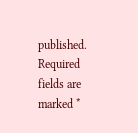published. Required fields are marked *